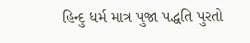હિન્દુ ધર્મ માત્ર પુજા પદ્ધતિ પુરતો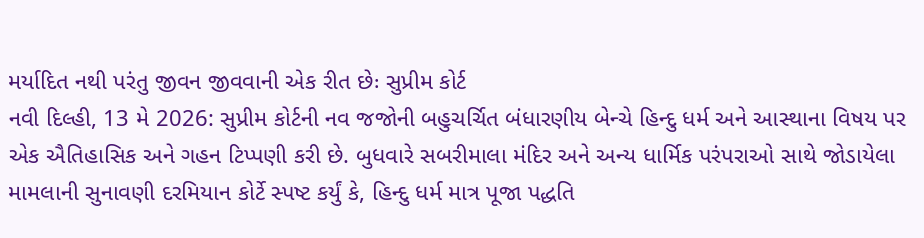મર્યાદિત નથી પરંતુ જીવન જીવવાની એક રીત છેઃ સુપ્રીમ કોર્ટ
નવી દિલ્હી, 13 મે 2026: સુપ્રીમ કોર્ટની નવ જજોની બહુચર્ચિત બંધારણીય બેન્ચે હિન્દુ ધર્મ અને આસ્થાના વિષય પર એક ઐતિહાસિક અને ગહન ટિપ્પણી કરી છે. બુધવારે સબરીમાલા મંદિર અને અન્ય ધાર્મિક પરંપરાઓ સાથે જોડાયેલા મામલાની સુનાવણી દરમિયાન કોર્ટે સ્પષ્ટ કર્યું કે, હિન્દુ ધર્મ માત્ર પૂજા પદ્ધતિ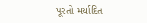પૂરતો મર્યાદિત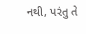નથી, પરંતુ તે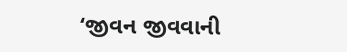‘જીવન જીવવાની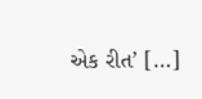એક રીત’ […]